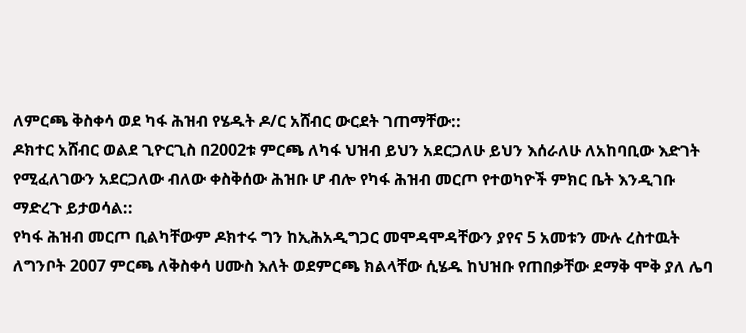ለምርጫ ቅስቀሳ ወደ ካፋ ሕዝብ የሄዱት ዶ/ር አሸብር ውርደት ገጠማቸው::
ዶክተር አሸብር ወልደ ጊዮርጊስ በ2002ቱ ምርጫ ለካፋ ህዝብ ይህን አደርጋለሁ ይህን እሰራለሁ ለአከባቢው እድገት የሚፈለገውን አደርጋለው ብለው ቀስቅሰው ሕዝቡ ሆ ብሎ የካፋ ሕዝብ መርጦ የተወካዮች ምክር ቤት እንዲገቡ ማድረጉ ይታወሳል::
የካፋ ሕዝብ መርጦ ቢልካቸውም ዶክተሩ ግን ከኢሕአዲግጋር መሞዳሞዳቸውን ያየና 5 አመቱን ሙሉ ረስተዉት ለግንቦት 2007 ምርጫ ለቅስቀሳ ሀሙስ እለት ወደምርጫ ክልላቸው ሲሄዱ ከህዝቡ የጠበቃቸው ደማቅ ሞቅ ያለ ሌባ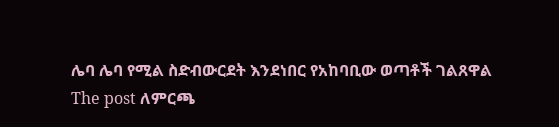ሌባ ሌባ የሚል ስድብውርደት እንደነበር የአከባቢው ወጣቶች ገልጸዋል
The post ለምርጫ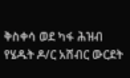ቅስቀሳ ወደ ካፋ ሕዝብ የሄዱት ዶ/ር አሸብር ውርደት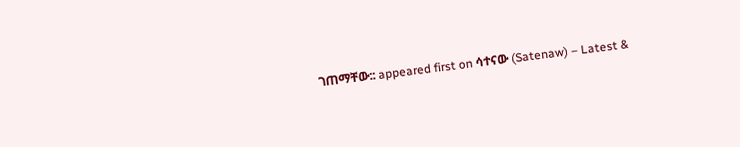ገጠማቸው:: appeared first on ሳተናው (Satenaw) – Latest &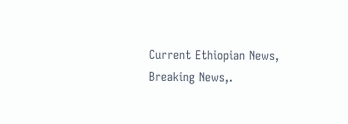Current Ethiopian News, Breaking News,.